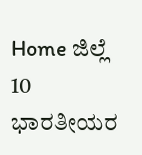Home ಜಿಲ್ಲೆ 10 ಭಾರತೀಯರ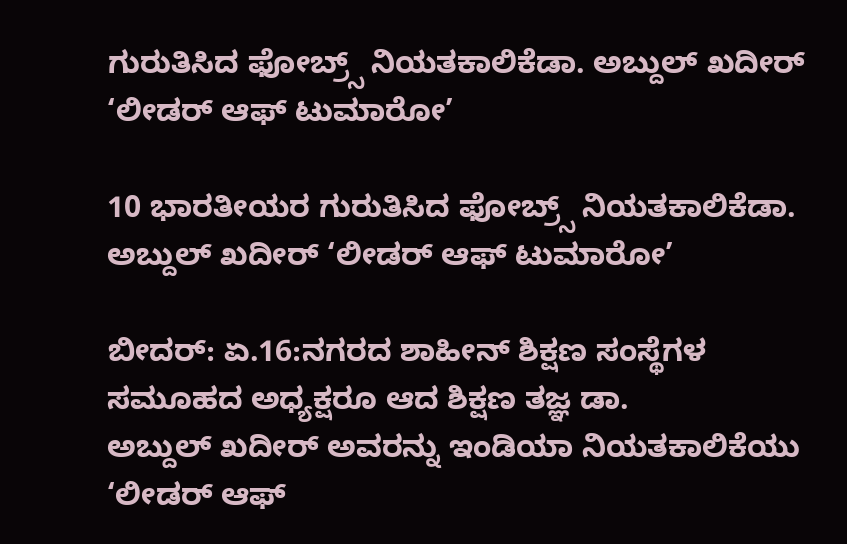ಗುರುತಿಸಿದ ಫೋಬ್ರ್ಸ್ ನಿಯತಕಾಲಿಕೆಡಾ. ಅಬ್ದುಲ್ ಖದೀರ್ ‘ಲೀಡರ್ ಆಫ್ ಟುಮಾರೋ’

10 ಭಾರತೀಯರ ಗುರುತಿಸಿದ ಫೋಬ್ರ್ಸ್ ನಿಯತಕಾಲಿಕೆಡಾ. ಅಬ್ದುಲ್ ಖದೀರ್ ‘ಲೀಡರ್ ಆಫ್ ಟುಮಾರೋ’

ಬೀದರ್: ಏ.16:ನಗರದ ಶಾಹೀನ್ ಶಿಕ್ಷಣ ಸಂಸ್ಥೆಗಳ ಸಮೂಹದ ಅಧ್ಯಕ್ಷರೂ ಆದ ಶಿಕ್ಷಣ ತಜ್ಞ ಡಾ.
ಅಬ್ದುಲ್ ಖದೀರ್ ಅವರನ್ನು ಇಂಡಿಯಾ ನಿಯತಕಾಲಿಕೆಯು ‘ಲೀಡರ್ ಆಫ್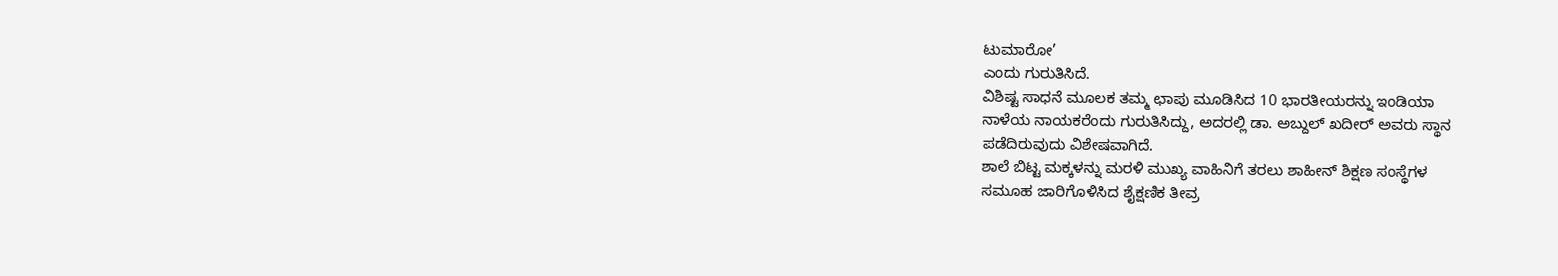ಟುಮಾರೋ’
ಎಂದು ಗುರುತಿಸಿದೆ.
ವಿಶಿಷ್ಟ ಸಾಧನೆ ಮೂಲಕ ತಮ್ಮ ಛಾಪು ಮೂಡಿಸಿದ 10 ಭಾರತೀಯರನ್ನು ಇಂಡಿಯಾ
ನಾಳೆಯ ನಾಯಕರೆಂದು ಗುರುತಿಸಿದ್ದು, ಅದರಲ್ಲಿ ಡಾ. ಅಬ್ದುಲ್ ಖದೀರ್ ಅವರು ಸ್ಥಾನ
ಪಡೆದಿರುವುದು ವಿಶೇಷವಾಗಿದೆ.
ಶಾಲೆ ಬಿಟ್ಟ ಮಕ್ಕಳನ್ನು ಮರಳಿ ಮುಖ್ಯ ವಾಹಿನಿಗೆ ತರಲು ಶಾಹೀನ್ ಶಿಕ್ಷಣ ಸಂಸ್ಥೆಗಳ
ಸಮೂಹ ಜಾರಿಗೊಳಿಸಿದ ಶೈಕ್ಷಣಿಕ ತೀವ್ರ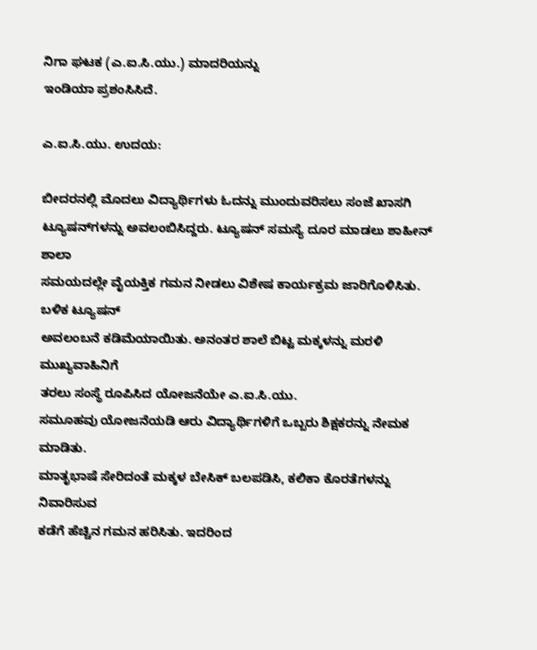ನಿಗಾ ಘಟಕ (ಎ.ಐ.ಸಿ.ಯು.) ಮಾದರಿಯನ್ನು
ಇಂಡಿಯಾ ಪ್ರಶಂಸಿಸಿದೆ.

ಎ.ಐ.ಸಿ.ಯು. ಉದಯ:

ಬೀದರನಲ್ಲಿ ಮೊದಲು ವಿದ್ಯಾರ್ಥಿಗಳು ಓದನ್ನು ಮುಂದುವರಿಸಲು ಸಂಜೆ ಖಾಸಗಿ
ಟ್ಯೂಷನ್‍ಗಳನ್ನು ಅವಲಂಬಿಸಿದ್ದರು. ಟ್ಯೂಷನ್ ಸಮಸ್ಯೆ ದೂರ ಮಾಡಲು ಶಾಹೀನ್ ಶಾಲಾ
ಸಮಯದಲ್ಲೇ ವೈಯಕ್ತಿಕ ಗಮನ ನೀಡಲು ವಿಶೇಷ ಕಾರ್ಯಕ್ರಮ ಜಾರಿಗೊಳಿಸಿತು. ಬಳಿಕ ಟ್ಯೂಷನ್
ಅವಲಂಬನೆ ಕಡಿಮೆಯಾಯಿತು. ಅನಂತರ ಶಾಲೆ ಬಿಟ್ಟ ಮಕ್ಕಳನ್ನು ಮರಳಿ ಮುಖ್ಯವಾಹಿನಿಗೆ
ತರಲು ಸಂಸ್ಥೆ ರೂಪಿಸಿದ ಯೋಜನೆಯೇ ಎ.ಐ.ಸಿ.ಯು.
ಸಮೂಹವು ಯೋಜನೆಯಡಿ ಆರು ವಿದ್ಯಾರ್ಥಿಗಳಿಗೆ ಒಬ್ಬರು ಶಿಕ್ಷಕರನ್ನು ನೇಮಕ ಮಾಡಿತು.
ಮಾತೃಭಾಷೆ ಸೇರಿದಂತೆ ಮಕ್ಕಳ ಬೇಸಿಕ್ ಬಲಪಡಿಸಿ, ಕಲಿಕಾ ಕೊರತೆಗಳನ್ನು ನಿವಾರಿಸುವ
ಕಡೆಗೆ ಹೆಚ್ಚಿನ ಗಮನ ಹರಿಸಿತು. ಇದರಿಂದ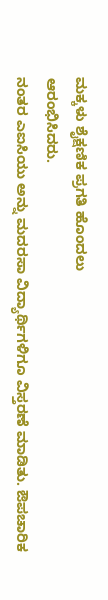ಮಕ್ಕಳು ಶೈಕ್ಷಣಿಕ ಪ್ರಗತಿ ಹೊಂದಲು
ಆರಂಭಿಸಿದರು.
ನಂತರ ಎಐಸಿಯು ಅನ್ನು ಮದರಸಾ ವಿದ್ಯಾರ್ಥಿಗಳಿಗೂ ವಿಸ್ತರಣೆ ಮಾಡಿತು. ಔಪಚಾರಿಕ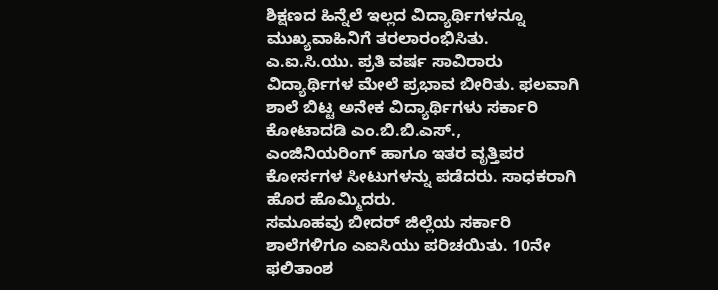ಶಿಕ್ಷಣದ ಹಿನ್ನೆಲೆ ಇಲ್ಲದ ವಿದ್ಯಾರ್ಥಿಗಳನ್ನೂ ಮುಖ್ಯವಾಹಿನಿಗೆ ತರಲಾರಂಭಿಸಿತು.
ಎ.ಐ.ಸಿ.ಯು. ಪ್ರತಿ ವರ್ಷ ಸಾವಿರಾರು ವಿದ್ಯಾರ್ಥಿಗಳ ಮೇಲೆ ಪ್ರಭಾವ ಬೀರಿತು. ಫಲವಾಗಿ
ಶಾಲೆ ಬಿಟ್ಟ ಅನೇಕ ವಿದ್ಯಾರ್ಥಿಗಳು ಸರ್ಕಾರಿ ಕೋಟಾದಡಿ ಎಂ.ಬಿ.ಬಿ.ಎಸ್.,
ಎಂಜಿನಿಯರಿಂಗ್ ಹಾಗೂ ಇತರ ವೃತ್ತಿಪರ ಕೋರ್ಸಗಳ ಸೀಟುಗಳನ್ನು ಪಡೆದರು. ಸಾಧಕರಾಗಿ
ಹೊರ ಹೊಮ್ಮಿದರು.
ಸಮೂಹವು ಬೀದರ್ ಜಿಲ್ಲೆಯ ಸರ್ಕಾರಿ ಶಾಲೆಗಳಿಗೂ ಎಐಸಿಯು ಪರಿಚಯಿತು. 10ನೇ ಫಲಿತಾಂಶ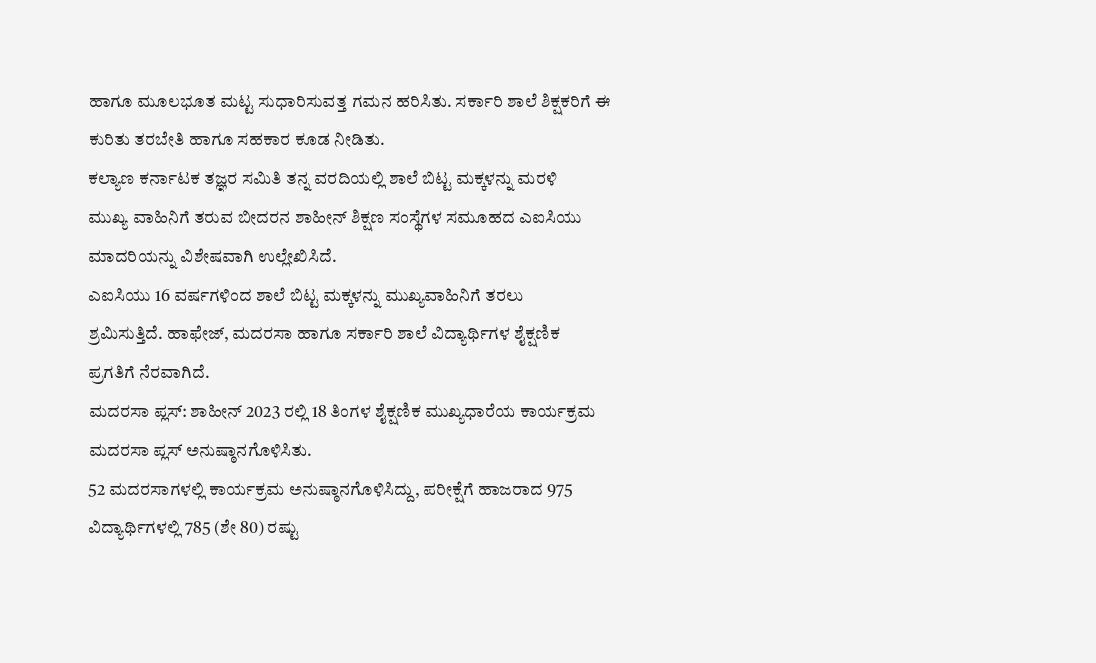ಹಾಗೂ ಮೂಲಭೂತ ಮಟ್ಟ ಸುಧಾರಿಸುವತ್ತ ಗಮನ ಹರಿಸಿತು. ಸರ್ಕಾರಿ ಶಾಲೆ ಶಿಕ್ಷಕರಿಗೆ ಈ
ಕುರಿತು ತರಬೇತಿ ಹಾಗೂ ಸಹಕಾರ ಕೂಡ ನೀಡಿತು.
ಕಲ್ಯಾಣ ಕರ್ನಾಟಕ ತಜ್ಞರ ಸಮಿತಿ ತನ್ನ ವರದಿಯಲ್ಲಿ ಶಾಲೆ ಬಿಟ್ಟ ಮಕ್ಕಳನ್ನು ಮರಳಿ
ಮುಖ್ಯ ವಾಹಿನಿಗೆ ತರುವ ಬೀದರನ ಶಾಹೀನ್ ಶಿಕ್ಷಣ ಸಂಸ್ಥೆಗಳ ಸಮೂಹದ ಎಐಸಿಯು
ಮಾದರಿಯನ್ನು ವಿಶೇಷವಾಗಿ ಉಲ್ಲೇಖಿಸಿದೆ.
ಎಐಸಿಯು 16 ವರ್ಷಗಳಿಂದ ಶಾಲೆ ಬಿಟ್ಟ ಮಕ್ಕಳನ್ನು ಮುಖ್ಯವಾಹಿನಿಗೆ ತರಲು
ಶ್ರಮಿಸುತ್ತಿದೆ. ಹಾಫೇಜ್, ಮದರಸಾ ಹಾಗೂ ಸರ್ಕಾರಿ ಶಾಲೆ ವಿದ್ಯಾರ್ಥಿಗಳ ಶೈಕ್ಷಣಿಕ
ಪ್ರಗತಿಗೆ ನೆರವಾಗಿದೆ.
ಮದರಸಾ ಪ್ಲಸ್: ಶಾಹೀನ್ 2023 ರಲ್ಲಿ 18 ತಿಂಗಳ ಶೈಕ್ಷಣಿಕ ಮುಖ್ಯಧಾರೆಯ ಕಾರ್ಯಕ್ರಮ
ಮದರಸಾ ಪ್ಲಸ್ ಅನುಷ್ಠಾನಗೊಳಿಸಿತು.
52 ಮದರಸಾಗಳಲ್ಲಿ ಕಾರ್ಯಕ್ರಮ ಅನುಷ್ಠಾನಗೊಳಿಸಿದ್ದು, ಪರೀಕ್ಷೆಗೆ ಹಾಜರಾದ 975
ವಿದ್ಯಾರ್ಥಿಗಳಲ್ಲಿ 785 (ಶೇ 80) ರಷ್ಟು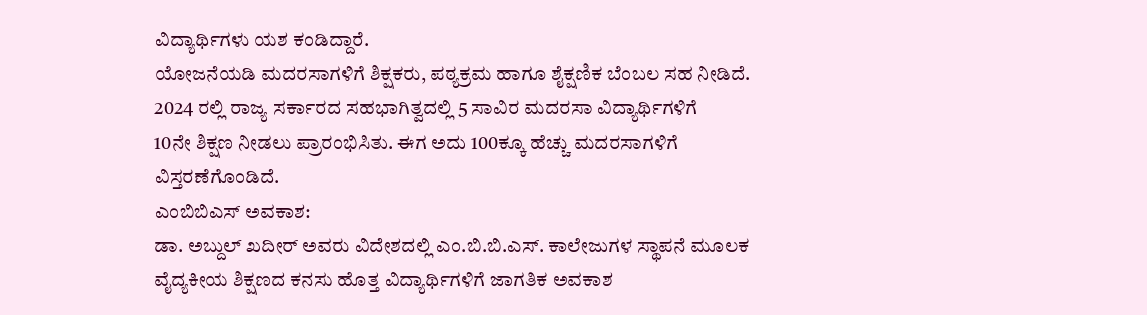ವಿದ್ಯಾರ್ಥಿಗಳು ಯಶ ಕಂಡಿದ್ದಾರೆ.
ಯೋಜನೆಯಡಿ ಮದರಸಾಗಳಿಗೆ ಶಿಕ್ಷಕರು, ಪಠ್ಯಕ್ರಮ ಹಾಗೂ ಶೈಕ್ಷಣಿಕ ಬೆಂಬಲ ಸಹ ನೀಡಿದೆ.
2024 ರಲ್ಲಿ ರಾಜ್ಯ ಸರ್ಕಾರದ ಸಹಭಾಗಿತ್ವದಲ್ಲಿ 5 ಸಾವಿರ ಮದರಸಾ ವಿದ್ಯಾರ್ಥಿಗಳಿಗೆ
10ನೇ ಶಿಕ್ಷಣ ನೀಡಲು ಪ್ರಾರಂಭಿಸಿತು. ಈಗ ಅದು 100ಕ್ಕೂ ಹೆಚ್ಚು ಮದರಸಾಗಳಿಗೆ
ವಿಸ್ತರಣೆಗೊಂಡಿದೆ.
ಎಂಬಿಬಿಎಸ್ ಅವಕಾಶ:
ಡಾ. ಅಬ್ದುಲ್ ಖದೀರ್ ಅವರು ವಿದೇಶದಲ್ಲಿ ಎಂ.ಬಿ.ಬಿ.ಎಸ್. ಕಾಲೇಜುಗಳ ಸ್ಥಾಪನೆ ಮೂಲಕ
ವೈದ್ಯಕೀಯ ಶಿಕ್ಷಣದ ಕನಸು ಹೊತ್ತ ವಿದ್ಯಾರ್ಥಿಗಳಿಗೆ ಜಾಗತಿಕ ಅವಕಾಶ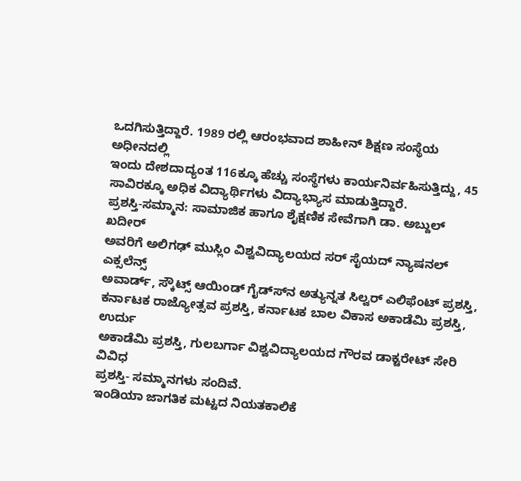ಒದಗಿಸುತ್ತಿದ್ದಾರೆ. 1989 ರಲ್ಲಿ ಆರಂಭವಾದ ಶಾಹೀನ್ ಶಿಕ್ಷಣ ಸಂಸ್ಥೆಯ ಅಧೀನದಲ್ಲಿ
ಇಂದು ದೇಶದಾದ್ಯಂತ 116ಕ್ಕೂ ಹೆಚ್ಚು ಸಂಸ್ಥೆಗಳು ಕಾರ್ಯನಿರ್ವಹಿಸುತ್ತಿದ್ದು, 45
ಸಾವಿರಕ್ಕೂ ಅಧಿಕ ವಿದ್ಯಾರ್ಥಿಗಳು ವಿದ್ಯಾಭ್ಯಾಸ ಮಾಡುತ್ತಿದ್ದಾರೆ.
ಪ್ರಶಸ್ತಿ-ಸಮ್ಮಾನ: ಸಾಮಾಜಿಕ ಹಾಗೂ ಶೈಕ್ಷಣಿಕ ಸೇವೆಗಾಗಿ ಡಾ. ಅಬ್ದುಲ್ ಖದೀರ್
ಅವರಿಗೆ ಅಲಿಗಢ್ ಮುಸ್ಲಿಂ ವಿಶ್ವವಿದ್ಯಾಲಯದ ಸರ್ ಸೈಯದ್ ನ್ಯಾಷನಲ್ ಎಕ್ಸಲೆನ್ಸ್
ಅವಾರ್ಡ್, ಸ್ಕೌಟ್ಸ್ ಆಯಿಂಡ್ ಗೈಡ್ಸ್‍ನ ಅತ್ಯುನ್ನತ ಸಿಲ್ವರ್ ಎಲಿಫೆಂಟ್ ಪ್ರಶಸ್ತಿ,
ಕರ್ನಾಟಕ ರಾಜ್ಯೋತ್ಸವ ಪ್ರಶಸ್ತಿ, ಕರ್ನಾಟಕ ಬಾಲ ವಿಕಾಸ ಅಕಾಡೆಮಿ ಪ್ರಶಸ್ತಿ, ಉರ್ದು
ಅಕಾಡೆಮಿ ಪ್ರಶಸ್ತಿ, ಗುಲಬರ್ಗಾ ವಿಶ್ವವಿದ್ಯಾಲಯದ ಗೌರವ ಡಾಕ್ಟರೇಟ್ ಸೇರಿ ವಿವಿಧ
ಪ್ರಶಸ್ತಿ- ಸಮ್ಮಾನಗಳು ಸಂದಿವೆ.
ಇಂಡಿಯಾ ಜಾಗತಿಕ ಮಟ್ಟದ ನಿಯತಕಾಲಿಕೆ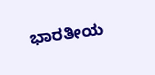ಭಾರತೀಯ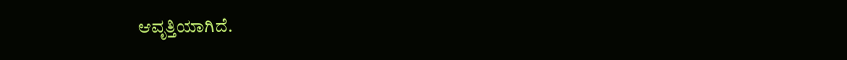ಆವೃತ್ತಿಯಾಗಿದೆ.